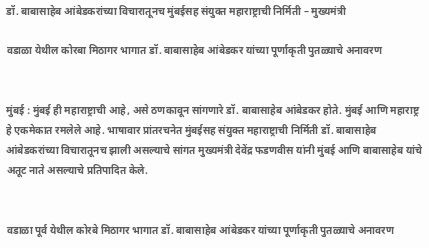डॉ. बाबासाहेब आंबेडकरांच्या विचारातूनच मुंबईसह संयुक्त महाराष्ट्राची निर्मिती – मुख्यमंत्री

वडाळा येथील कोरबा मिठागर भागात डॉ. बाबासाहेब आंबेडकर यांच्या पूर्णाकृती पुतळ्याचे अनावरण


मुंबई : मुंबई ही महाराष्ट्राची आहे, असे ठणकावून सांगणारे डॉ. बाबासाहेब आंबेडकर होते. मुंबई आणि महाराष्ट्र हे एकमेकात रमलेले आहे. भाषावार प्रांतरचनेत मुंबईसह संयुक्त महाराष्ट्राची निर्मिती डॉ. बाबासाहेब आंबेडकरांच्या विचारातूनच झाली असल्याचे सांगत मुख्यमंत्री देवेंद्र फडणवीस यांनी मुंबई आणि बाबासाहेब यांचे अतूट नाते असल्याचे प्रतिपादित केले.


वडाळा पूर्व येथील कोरबे मिठागर भागात डॉ. बाबासाहेब आंबेडकर यांच्या पूर्णाकृती पुतळ्याचे अनावरण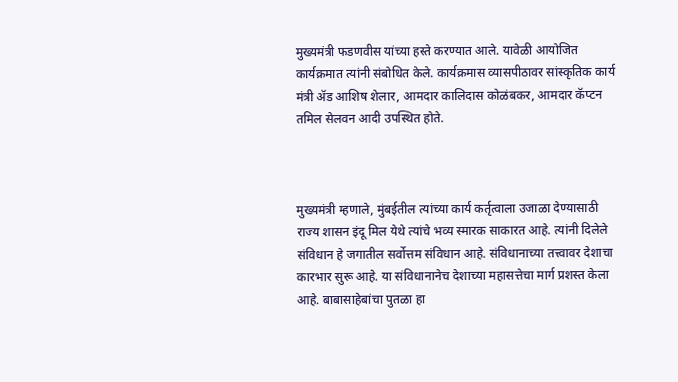मुख्यमंत्री फडणवीस यांच्या हस्ते करण्यात आले. यावेळी आयोजित कार्यक्रमात त्यांनी संबोधित केले. कार्यक्रमास व्यासपीठावर सांस्कृतिक कार्य मंत्री ॲड आशिष शेलार, आमदार कालिदास कोळंबकर, आमदार कॅप्टन तमिल सेलवन आदी उपस्थित होते.



मुख्यमंत्री म्हणाले, मुंबईतील त्यांच्या कार्य कर्तृत्वाला उजाळा देण्यासाठी राज्य शासन इंदू मिल येथे त्यांचे भव्य स्मारक साकारत आहे. त्यांनी दिलेले संविधान हे जगातील सर्वोत्तम संविधान आहे. संविधानाच्या तत्त्वावर देशाचा कारभार सुरू आहे. या संविधानानेच देशाच्या महासत्तेचा मार्ग प्रशस्त केला आहे. बाबासाहेबांचा पुतळा हा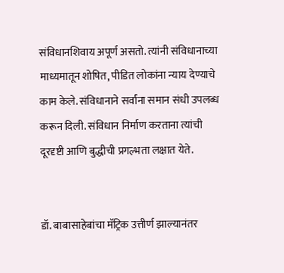संविधानशिवाय अपूर्ण असतो. त्यांनी संविधानाच्या माध्यमातून शोषित, पीडित लोकांना न्याय देण्याचे काम केले. संविधानाने सर्वांना समान संधी उपलब्ध करून दिली. संविधान निर्माण करताना त्यांची दूरदृष्टी आणि बुद्धीची प्रगल्भता लक्षात येते.


डॉ. बाबासाहेबांचा मॅट्रिक उत्तीर्ण झाल्यानंतर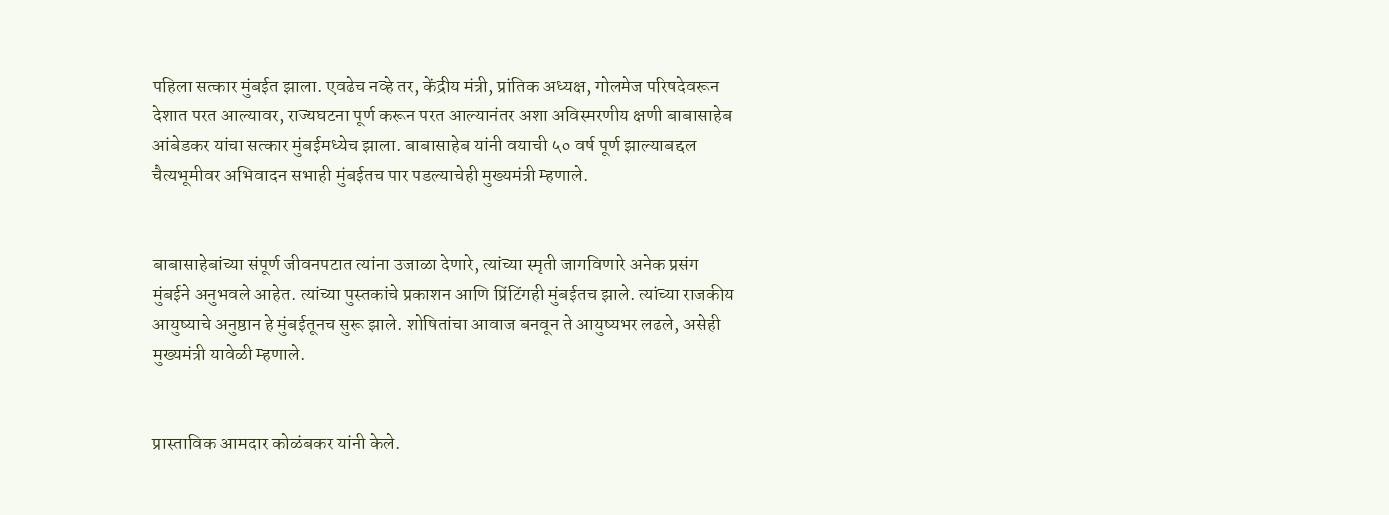पहिला सत्कार मुंबईत झाला. एवढेच नव्हे तर, केंद्रीय मंत्री, प्रांतिक अध्यक्ष, गोलमेज परिषदेवरून देशात परत आल्यावर, राज्यघटना पूर्ण करून परत आल्यानंतर अशा अविस्मरणीय क्षणी बाबासाहेब आंबेडकर यांचा सत्कार मुंबईमध्येच झाला. बाबासाहेब यांनी वयाची ५० वर्ष पूर्ण झाल्याबद्दल चैत्यभूमीवर अभिवादन सभाही मुंबईतच पार पडल्याचेही मुख्यमंत्री म्हणाले.


बाबासाहेबांच्या संपूर्ण जीवनपटात त्यांना उजाळा देणारे, त्यांच्या स्मृती जागविणारे अनेक प्रसंग मुंबईने अनुभवले आहेत. त्यांच्या पुस्तकांचे प्रकाशन आणि प्रिंटिंगही मुंबईतच झाले. त्यांच्या राजकीय आयुष्याचे अनुष्ठान हे मुंबईतूनच सुरू झाले. शोषितांचा आवाज बनवून ते आयुष्यभर लढले, असेही मुख्यमंत्री यावेळी म्हणाले.


प्रास्ताविक आमदार कोळंबकर यांनी केले.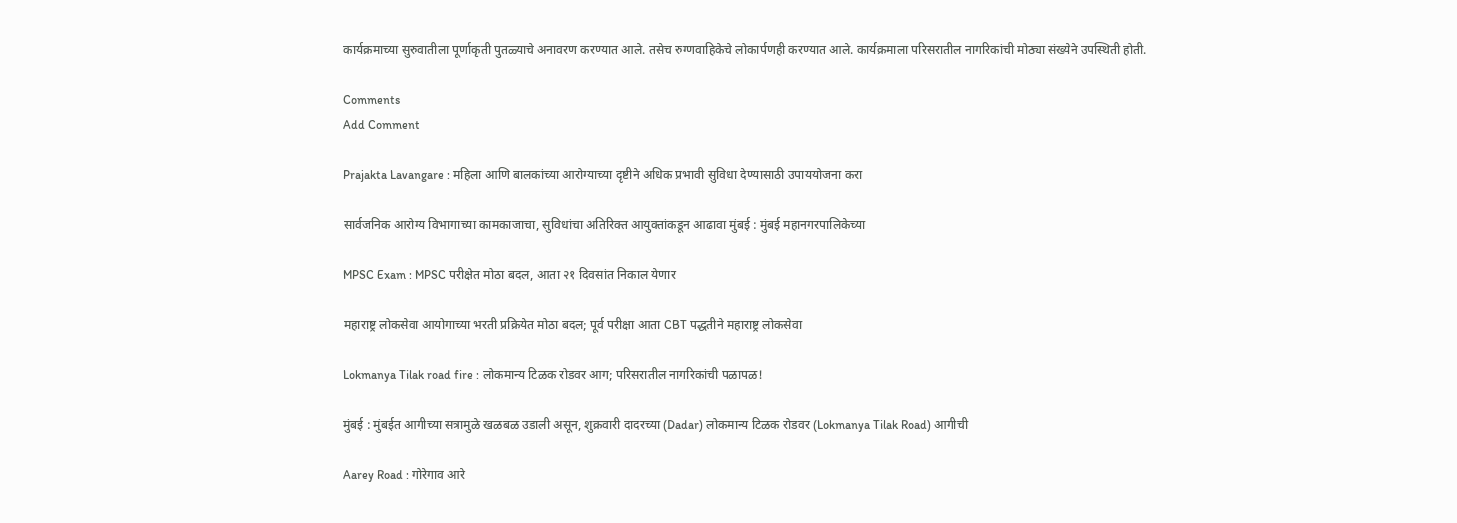कार्यक्रमाच्या सुरुवातीला पूर्णाकृती पुतळ्याचे अनावरण करण्यात आले. तसेच रुग्णवाहिकेचे लोकार्पणही करण्यात आले. कार्यक्रमाला परिसरातील नागरिकांची मोठ्या संख्येने उपस्थिती होती.

Comments
Add Comment

Prajakta Lavangare : महिला आणि बालकांच्या आरोग्याच्या दृष्टीने अधिक प्रभावी सुविधा देण्यासाठी उपाययोजना करा

सार्वजनिक आरोग्य विभागाच्या कामकाजाचा, सुविधांचा अतिरिक्त आयुक्तांकडून आढावा मुंबई : मुंबई महानगरपालिकेच्या

MPSC Exam : MPSC परीक्षेत मोठा बदल, आता २१ दिवसांत निकाल येणार

महाराष्ट्र लोकसेवा आयोगाच्या भरती प्रक्रियेत मोठा बदल; पूर्व परीक्षा आता CBT पद्धतीने महाराष्ट्र लोकसेवा

Lokmanya Tilak road fire : लोकमान्य टिळक रोडवर आग; परिसरातील नागरिकांची पळापळ!

मुंबई : मुंबईत आगीच्या सत्रामुळे खळबळ उडाली असून, शुक्रवारी दादरच्या (Dadar) लोकमान्य टिळक रोडवर (Lokmanya Tilak Road) आगीची

Aarey Road : गोरेगाव आरे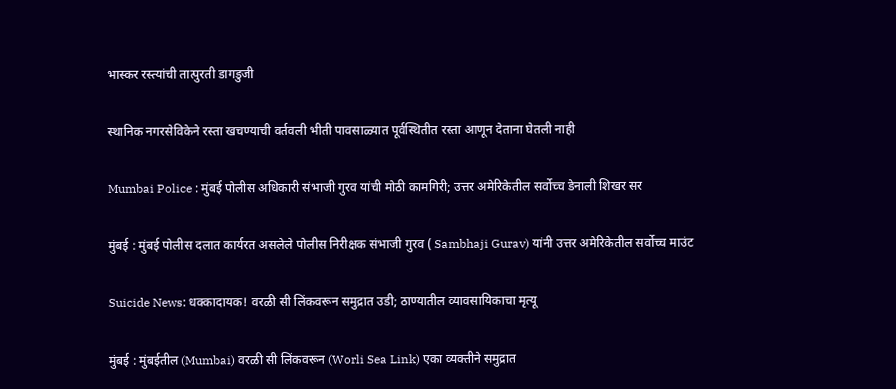भास्कर रस्त्यांची तात्पुरती डागडुजी

स्थानिक नगरसेविकेने रस्ता खचण्याची वर्तवली भीती पावसाळ्यात पूर्वस्थितीत रस्ता आणून देताना घेतली नाही

Mumbai Police : मुंबई पोलीस अधिकारी संभाजी गुरव यांची मोठी कामगिरी; उत्तर अमेरिकेतील सर्वोच्च डेनाली शिखर सर

मुंबई : मुंबई पोलीस दलात कार्यरत असलेले पोलीस निरीक्षक संभाजी गुरव ( Sambhaji Gurav) यांनी उत्तर अमेरिकेतील सर्वोच्च माउंट

Suicide News: धक्कादायक! वरळी सी लिंकवरून समुद्रात उडी; ठाण्यातील व्यावसायिकाचा मृत्यू

मुंबई : मुंबईतील (Mumbai) वरळी सी लिंकवरून (Worli Sea Link) एका व्यक्तीने समुद्रात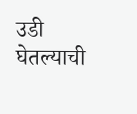उडी घेतल्याची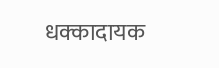धक्कादायक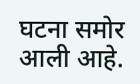घटना समोर आली आहे.